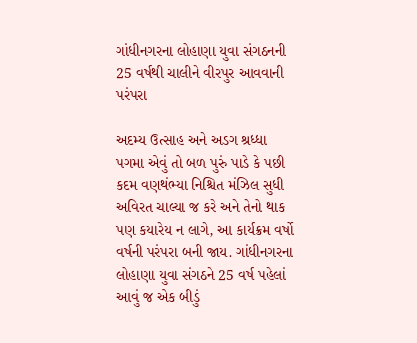ગાંધીનગરના લોહાણા યુવા સંગઠનની 25 વર્ષથી ચાલીને વીરપુર આવવાની પરંપરા

અદમ્ય ઉત્સાહ અને અડગ શ્રધ્ધા પગમા એવું તો બળ પુરું પાડે કે પછી કદમ વણથંભ્યા નિશ્ચિત મંઝિલ સુધી અવિરત ચાલ્યા જ કરે અને તેનો થાક પણ કયારેય ન લાગે, આ કાર્યક્રમ વર્ષો વર્ષની પરંપરા બની જાય. ગાંધીનગરના લોહાણા યુવા સંગઠને 25 વર્ષ પહેલાં આવું જ એક બીડું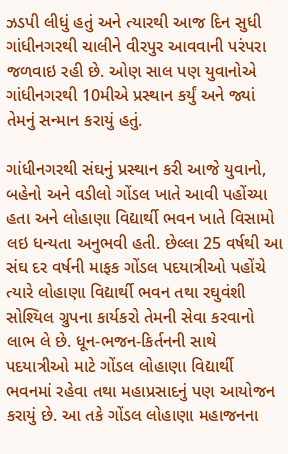ઝડપી લીધું હતું અને ત્યારથી આજ દિન સુધી ગાંધીનગરથી ચાલીને વીરપુર આવવાની પરંપરા જળવાઇ રહી છે. ઓણ સાલ પણ યુવાનોએ ગાંધીનગરથી 10મીએ પ્રસ્થાન કર્યું અને જ્યાં તેમનું સન્માન કરાયું હતું.

ગાંધીનગરથી સંઘનું પ્રસ્થાન કરી આજે યુવાનો, બહેનો અને વડીલો ગોંડલ ખાતે આવી પહોંચ્યા હતા અને લોહાણા વિદ્યાર્થી ભવન ખાતે વિસામો લઇ ધન્યતા અનુભવી હતી. છેલ્લા 25 વર્ષથી આ સંઘ દર વર્ષની માફક ગોંડલ પદયાત્રીઓ પહોંચે ત્યારે લોહાણા વિદ્યાર્થી ભવન તથા રઘુવંશી સોશ્યિલ ગ્રુપના કાર્યકરો તેમની સેવા કરવાનો લાભ લે છે. ધૂન-ભજન-કિર્તનની સાથે પદયાત્રીઓ માટે ગોંડલ લોહાણા વિદ્યાર્થી ભવનમાં રહેવા તથા મહાપ્રસાદનું પણ આયોજન કરાયું છે. આ તકે ગોંડલ લોહાણા મહાજનના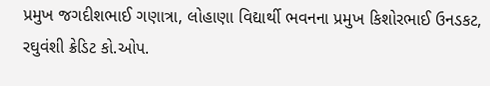પ્રમુખ જગદીશભાઈ ગણાત્રા, લોહાણા વિદ્યાર્થી ભવનના પ્રમુખ કિશોરભાઈ ઉનડકટ, રઘુવંશી ક્રેડિટ કો.ઓપ.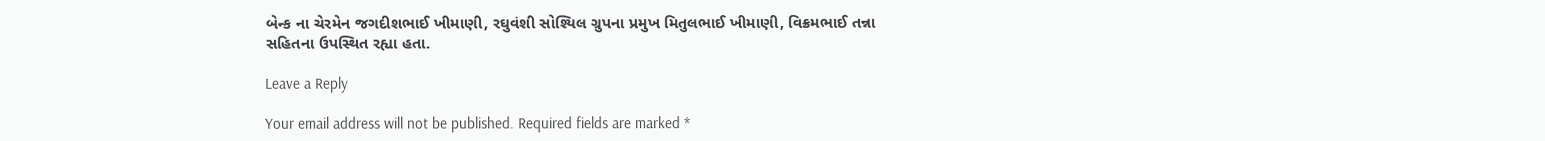બેન્ક ના ચેરમેન જગદીશભાઈ ખીમાણી, રઘુવંશી સોશ્યિલ ગ્રુપના પ્રમુખ મિતુલભાઈ ખીમાણી, વિક્રમભાઈ તન્ના સહિતના ઉપસ્થિત રહ્યા હતા.

Leave a Reply

Your email address will not be published. Required fields are marked *